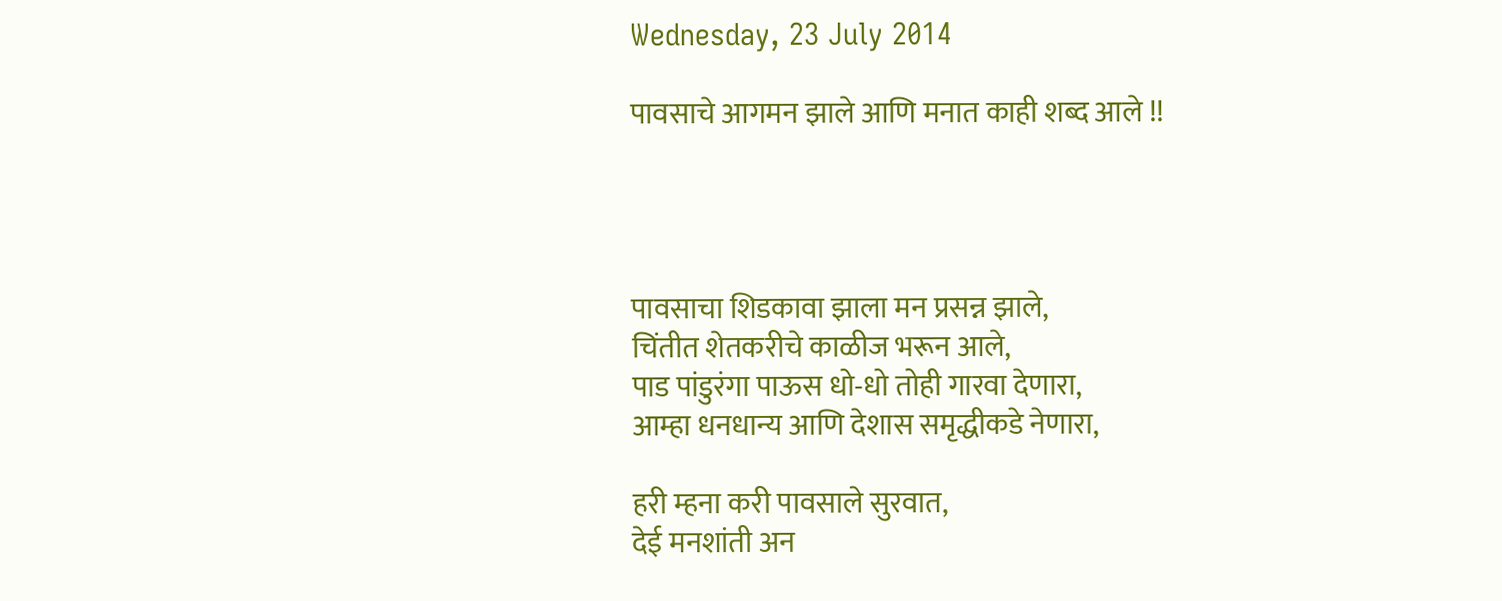Wednesday, 23 July 2014

पावसाचे आगमन झाले आणि मनात काही शब्द आले !!




पावसाचा शिडकावा झाला मन प्रसन्न झाले,
चिंतीत शेतकरीचे काळीज भरून आले,
पाड पांडुरंगा पाऊस धो-धो तोही गारवा देणारा,
आम्हा धनधान्य आणि देशास समृद्धीकडे नेणारा,

हरी म्हना करी पावसाले सुरवात,
देई मनशांती अन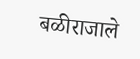बळीराजाले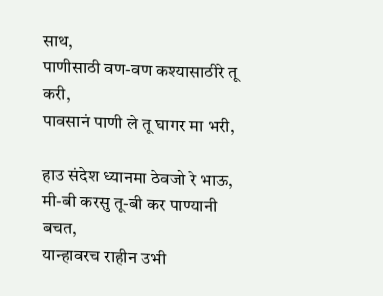साथ,
पाणीसाठी वण-वण कश्यासाठीरे तू करी,
पावसानं पाणी ले तू घागर मा भरी,

हाउ संदेश ध्यानमा ठेवजो रे भाऊ,
मी-बी करसु तू-बी कर पाण्यानी बचत,
यान्हावरच राहीन उभी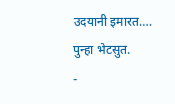उदयानी इमारत….
पुन्हा भेटसुत.
-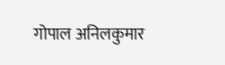गोपाल अनिलकुमार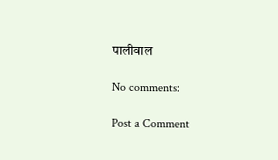पालीवाल

No comments:

Post a Comment